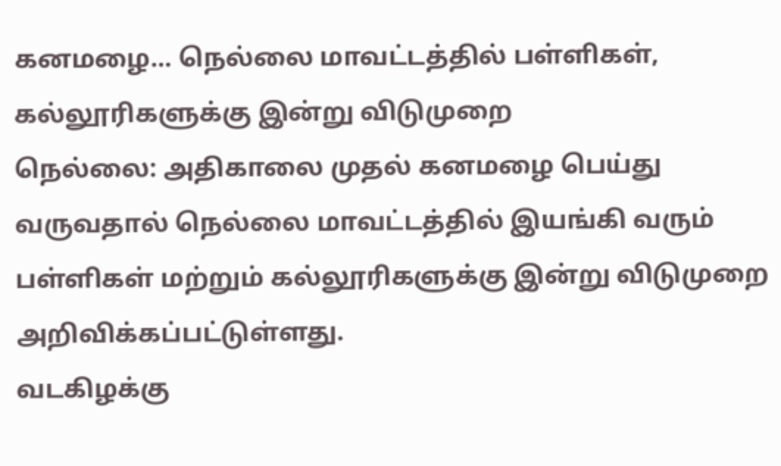கனமழை... நெல்லை மாவட்டத்தில் பள்ளிகள், கல்லூரிகளுக்கு இன்று விடுமுறை
நெல்லை: அதிகாலை முதல் கனமழை பெய்து வருவதால் நெல்லை மாவட்டத்தில் இயங்கி வரும் பள்ளிகள் மற்றும் கல்லூரிகளுக்கு இன்று விடுமுறை அறிவிக்கப்பட்டுள்ளது.
வடகிழக்கு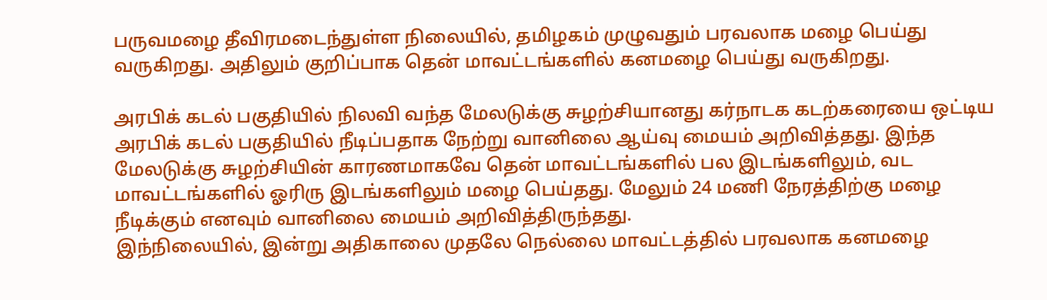பருவமழை தீவிரமடைந்துள்ள நிலையில், தமிழகம் முழுவதும் பரவலாக மழை பெய்து வருகிறது. அதிலும் குறிப்பாக தென் மாவட்டங்களில் கனமழை பெய்து வருகிறது.

அரபிக் கடல் பகுதியில் நிலவி வந்த மேலடுக்கு சுழற்சியானது கர்நாடக கடற்கரையை ஒட்டிய அரபிக் கடல் பகுதியில் நீடிப்பதாக நேற்று வானிலை ஆய்வு மையம் அறிவித்தது. இந்த மேலடுக்கு சுழற்சியின் காரணமாகவே தென் மாவட்டங்களில் பல இடங்களிலும், வட மாவட்டங்களில் ஓரிரு இடங்களிலும் மழை பெய்தது. மேலும் 24 மணி நேரத்திற்கு மழை நீடிக்கும் எனவும் வானிலை மையம் அறிவித்திருந்தது.
இந்நிலையில், இன்று அதிகாலை முதலே நெல்லை மாவட்டத்தில் பரவலாக கனமழை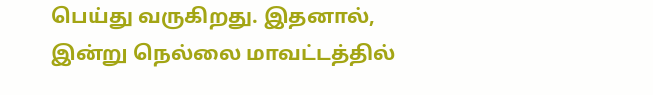பெய்து வருகிறது. இதனால், இன்று நெல்லை மாவட்டத்தில்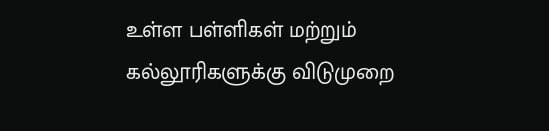உள்ள பள்ளிகள் மற்றும் கல்லூரிகளுக்கு விடுமுறை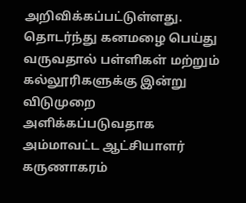அறிவிக்கப்பட்டுள்ளது.
தொடர்ந்து கனமழை பெய்து வருவதால் பள்ளிகள் மற்றும் கல்லூரிகளுக்கு இன்று விடுமுறை அளிக்கப்படுவதாக அம்மாவட்ட ஆட்சியாளர் கருணாகரம்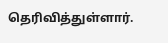தெரிவித்துள்ளார்.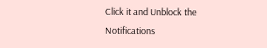Click it and Unblock the Notifications